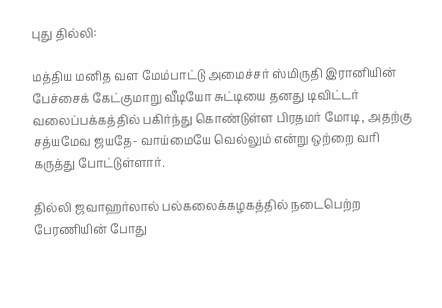புது தில்லி:

மத்திய மனித வள மேம்பாட்டு அமைச்சர் ஸ்மிருதி இரானியின் பேச்சைக் கேட்குமாறு வீடியோ சுட்டியை தனது டிவிட்டர் வலைப்பக்கத்தில் பகிர்ந்து கொண்டுள்ள பிரதமர் மோடி, அதற்கு சத்யமேவ ஜயதே- வாய்மையே வெல்லும் என்று ஒற்றை வரி கருத்து போட்டுள்ளார்.

தில்லி ஜவாஹர்லால் பல்கலைக்கழகத்தில் நடைபெற்ற பேரணியின் போது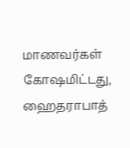மாணவர்கள் கோஷமிட்டது, ஹைதராபாத்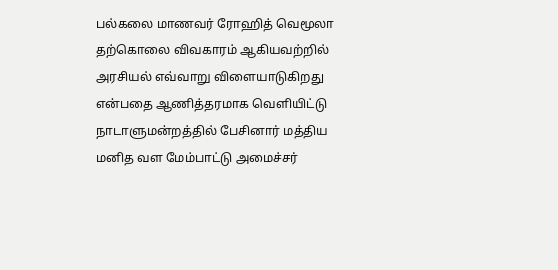பல்கலை மாணவர் ரோஹித் வெமூலா தற்கொலை விவகாரம் ஆகியவற்றில் அரசியல் எவ்வாறு விளையாடுகிறது என்பதை ஆணித்தரமாக வெளியிட்டு நாடாளுமன்றத்தில் பேசினார் மத்திய மனித வள மேம்பாட்டு அமைச்சர்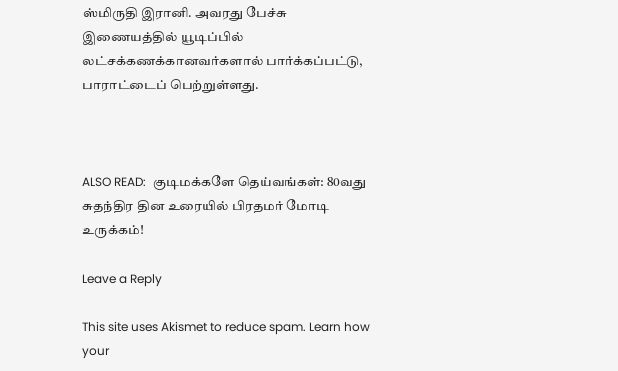ஸ்மிருதி இரானி. அவரது பேச்சு இணையத்தில் யூடிப்பில் லட்சக்கணக்கானவர்களால் பார்க்கப்பட்டு, பாராட்டைப் பெற்றுள்ளது.



ALSO READ:  குடிமக்களே தெய்வங்கள்: 80வது சுதந்திர தின உரையில் பிரதமர் மோடி உருக்கம்!

Leave a Reply

This site uses Akismet to reduce spam. Learn how your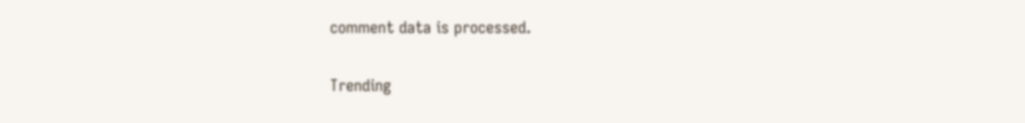comment data is processed.

Trending